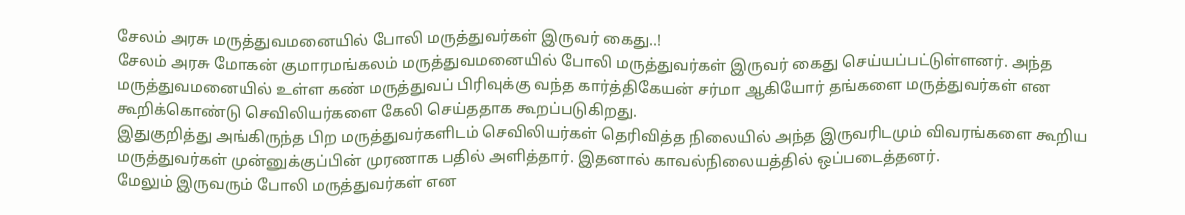சேலம் அரசு மருத்துவமனையில் போலி மருத்துவர்கள் இருவர் கைது..!
சேலம் அரசு மோகன் குமாரமங்கலம் மருத்துவமனையில் போலி மருத்துவர்கள் இருவர் கைது செய்யப்பட்டுள்ளனர். அந்த மருத்துவமனையில் உள்ள கண் மருத்துவப் பிரிவுக்கு வந்த கார்த்திகேயன் சர்மா ஆகியோர் தங்களை மருத்துவர்கள் என கூறிக்கொண்டு செவிலியர்களை கேலி செய்ததாக கூறப்படுகிறது.
இதுகுறித்து அங்கிருந்த பிற மருத்துவர்களிடம் செவிலியர்கள் தெரிவித்த நிலையில் அந்த இருவரிடமும் விவரங்களை கூறிய மருத்துவர்கள் முன்னுக்குப்பின் முரணாக பதில் அளித்தார். இதனால் காவல்நிலையத்தில் ஒப்படைத்தனர்.
மேலும் இருவரும் போலி மருத்துவர்கள் என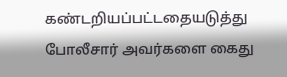கண்டறியப்பட்டதையடுத்து போலீசார் அவர்களை கைது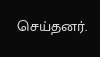செய்தனர்.